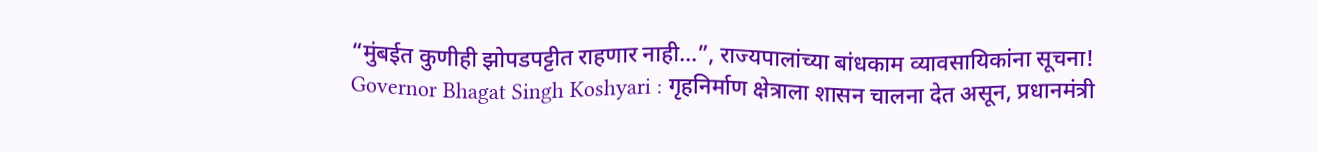“मुंबईत कुणीही झोपडपट्टीत राहणार नाही…”, राज्यपालांच्या बांधकाम व्यावसायिकांना सूचना!
Governor Bhagat Singh Koshyari : गृहनिर्माण क्षेत्राला शासन चालना देत असून, प्रधानमंत्री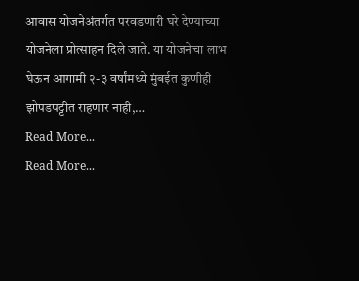आवास योजनेअंतर्गत परवडणारी घरे देण्याच्या योजनेला प्रोत्साहन दिले जाते. या योजनेचा लाभ घेऊन आगामी २-३ वर्षांमध्ये मुंबईत कुणीही झोपडपट्टीत राहणार नाही,…
Read More...
Read More...